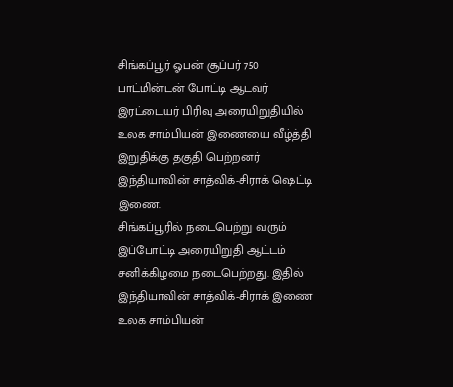சிங்கப்பூர் ஓபன் சூப்பர் 750 பாட்மின்டன் போட்டி ஆடவர் இரட்டையர் பிரிவு அரையிறுதியில் உலக சாம்பியன் இணையை வீழ்த்தி இறுதிக்கு தகுதி பெற்றனர் இந்தியாவின் சாத்விக்-சிராக் ஷெட்டி இணை.
சிங்கப்பூரில் நடைபெற்று வரும் இப்போட்டி அரையிறுதி ஆட்டம் சனிக்கிழமை நடைபெற்றது. இதில் இந்தியாவின் சாத்விக்-சிராக் இணை
உலக சாம்பியன்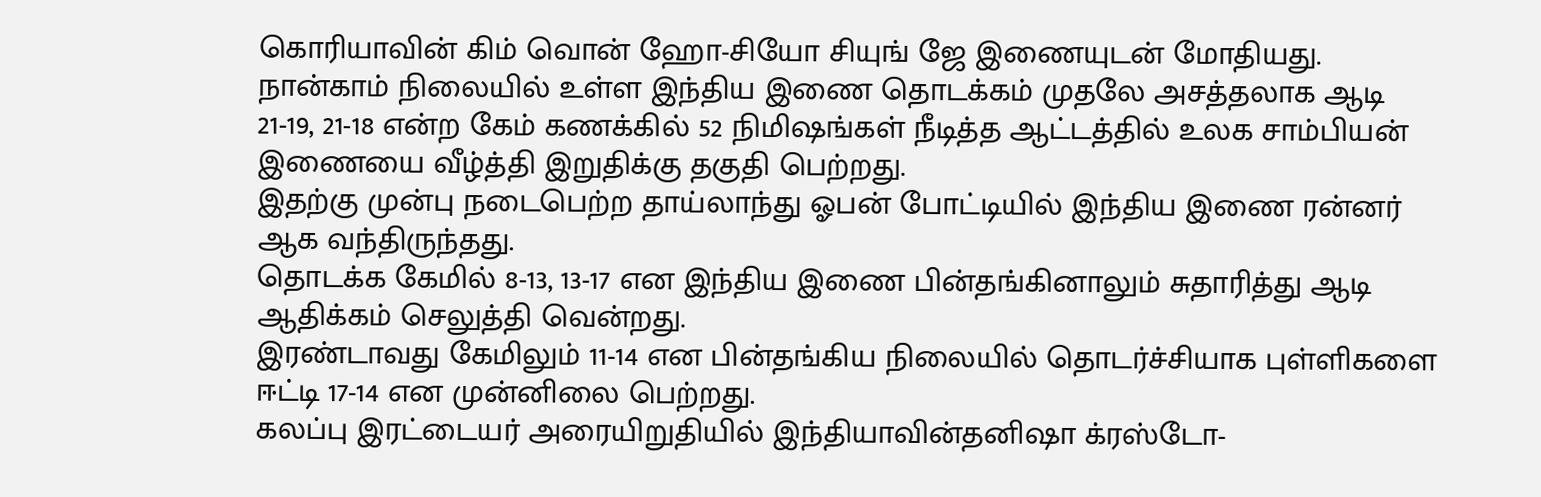கொரியாவின் கிம் வொன் ஹோ-சியோ சியுங் ஜே இணையுடன் மோதியது.
நான்காம் நிலையில் உள்ள இந்திய இணை தொடக்கம் முதலே அசத்தலாக ஆடி 21-19, 21-18 என்ற கேம் கணக்கில் 52 நிமிஷங்கள் நீடித்த ஆட்டத்தில் உலக சாம்பியன் இணையை வீழ்த்தி இறுதிக்கு தகுதி பெற்றது.
இதற்கு முன்பு நடைபெற்ற தாய்லாந்து ஓபன் போட்டியில் இந்திய இணை ரன்னர் ஆக வந்திருந்தது.
தொடக்க கேமில் 8-13, 13-17 என இந்திய இணை பின்தங்கினாலும் சுதாரித்து ஆடி ஆதிக்கம் செலுத்தி வென்றது.
இரண்டாவது கேமிலும் 11-14 என பின்தங்கிய நிலையில் தொடர்ச்சியாக புள்ளிகளை ஈட்டி 17-14 என முன்னிலை பெற்றது.
கலப்பு இரட்டையர் அரையிறுதியில் இந்தியாவின்தனிஷா க்ரஸ்டோ-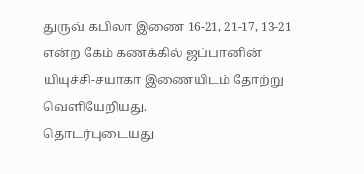துருவ் கபிலா இணை 16-21, 21-17, 13-21 என்ற கேம் கணக்கில் ஜப்பானின் யியுச்சி-சயாகா இணையிடம் தோற்று வெளியேறியது.
தொடர்புடையது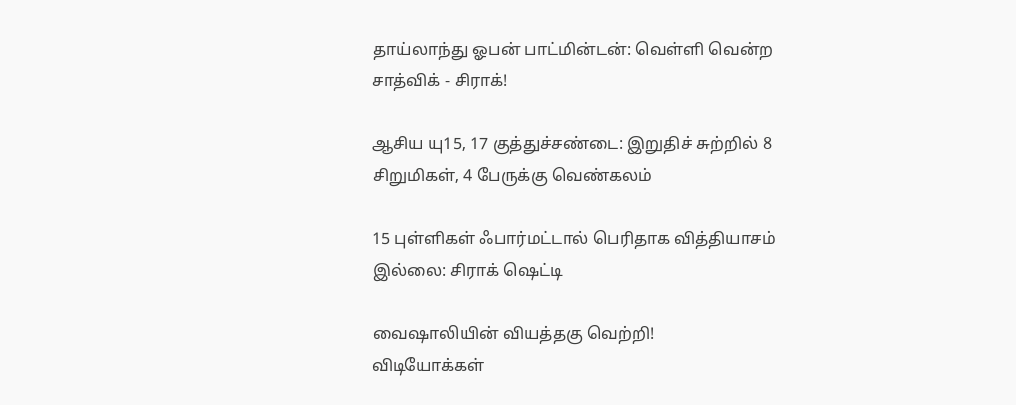தாய்லாந்து ஓபன் பாட்மின்டன்: வெள்ளி வென்ற சாத்விக் - சிராக்!

ஆசிய யு15, 17 குத்துச்சண்டை: இறுதிச் சுற்றில் 8 சிறுமிகள், 4 பேருக்கு வெண்கலம்

15 புள்ளிகள் ஃபார்மட்டால் பெரிதாக வித்தியாசம் இல்லை: சிராக் ஷெட்டி

வைஷாலியின் வியத்தகு வெற்றி!
விடியோக்கள்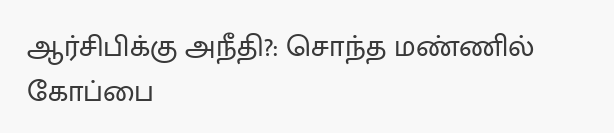ஆர்சிபிக்கு அநீதி?: சொந்த மண்ணில் கோப்பை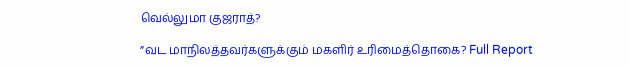வெல்லுமா குஜராத்?

”வட மாநிலத்தவர்களுக்கும் மகளிர் உரிமைத்தொகை? Full Report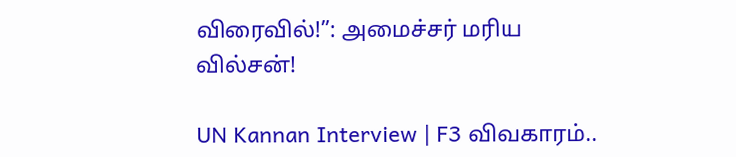விரைவில்!”: அமைச்சர் மரிய வில்சன்!

UN Kannan Interview | F3 விவகாரம்..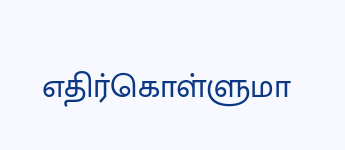எதிர்கொள்ளுமா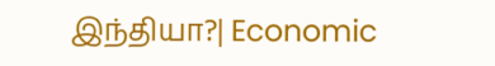இந்தியா?| Economic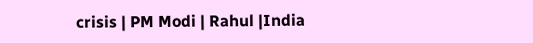crisis | PM Modi | Rahul |India